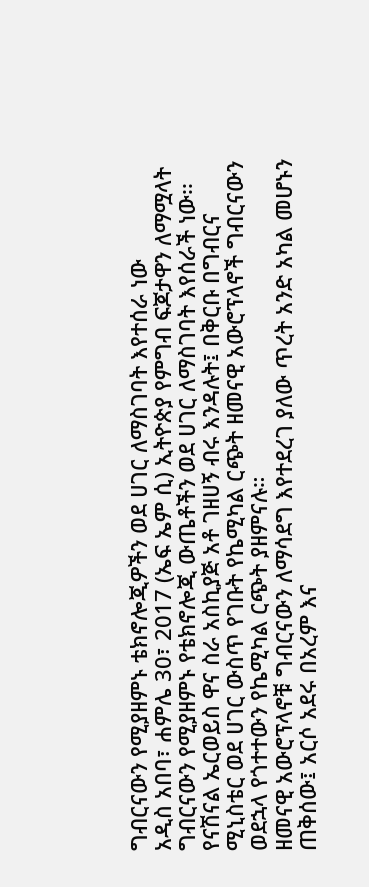ግብርናውን የሚያዘምኑ ቴክኖሎጂዎችን ወደ ሀገር ለማስገባት እየተሰራ ነው
አዲስ አበባ፣ ሐምሌ 30፣ 2017 (ኤፍ ኤም ሲ) ኢትዮጵያ የምግብ ፍጆታዋን ለማሟላት ግብርናውን የሚያዘምኑ የቴክኖሎጂ ውጤቶችን ወደ ሀገር ለማስገባት እየሰራች ነው፡፡
የናሽናል ኤርወይስ ዋና ስራ አስኪያጅ አቶ ገዘሀኝ ብሩ እንዳሉት፤ በቅርቡ በግብርና ሚኒስቴር ወደ ሀገር ውስጥ የገቡት የኬሚካል ርጭት ዘመናዊ አውሮፕላኖች ግብርናውን ወደኋላ የጎተተውን የኬሚካል ርጭት ያዘምናሉ።
ዘመናዊ አውሮፕላኖቹ ግብርናውን ለማሳደግ እየተደረገ ያለው ጥረት አንድ አካል መሆኑን ጠቅሰው፤ አርሶ አደሩ በአረም እና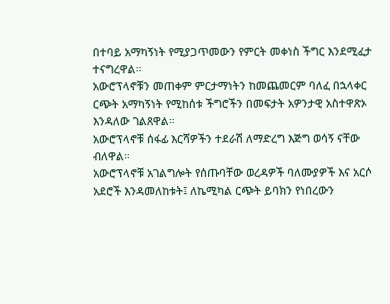በተባይ አማካኝነት የሚያጋጥመውን የምርት መቀነስ ችግር እንደሚፈታ ተናግረዋል።
አውሮፕላኖቹን መጠቀም ምርታማነትን ከመጨመርም ባለፈ በኋላቀር ርጭት አማካኝነት የሚከሰቱ ችግሮችን በመፍታት አዎንታዊ አስተዋጽኦ እንዳለው ገልጸዋል።
አውሮፕላኖቹ ሰፋፊ እርሻዎችን ተደራሽ ለማድረግ እጅግ ወሳኝ ናቸው ብለዋል።
አውሮፕላኖቹ አገልግሎት የሰጡባቸው ወረዳዎች ባለሙያዎች እና አርሶ አደሮች እንዳመለከቱት፤ ለኬሚካል ርጭት ይባክን የነበረውን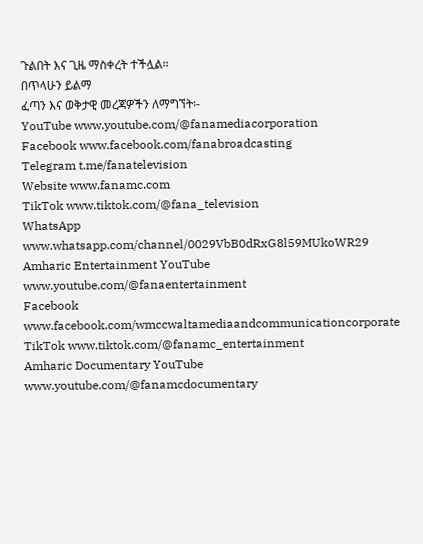ጉልበት እና ጊዜ ማስቀረት ተችሏል።
በጥላሁን ይልማ
ፈጣን እና ወቅታዊ መረጃዎችን ለማግኘት፡-
YouTube www.youtube.com/@fanamediacorporation
Facebook www.facebook.com/fanabroadcasting
Telegram t.me/fanatelevision
Website www.fanamc.com
TikTok www.tiktok.com/@fana_television
WhatsApp www.whatsapp.com/channel/0029VbB0dRxG8l59MUkoWR29
Amharic Entertainment YouTube www.youtube.com/@fanaentertainment
Facebook www.facebook.com/wmccwaltamediaandcommunicationcorporate
TikTok www.tiktok.com/@fanamc_entertainment
Amharic Documentary YouTube www.youtube.com/@fanamcdocumentary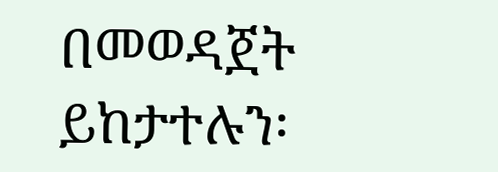በመወዳጀት ይከታተሉን፡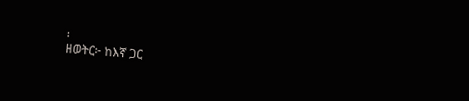፡
ዘወትር፦ ከእኛ ጋር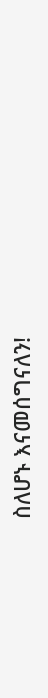ስለሆኑ እናመሰግናለን!